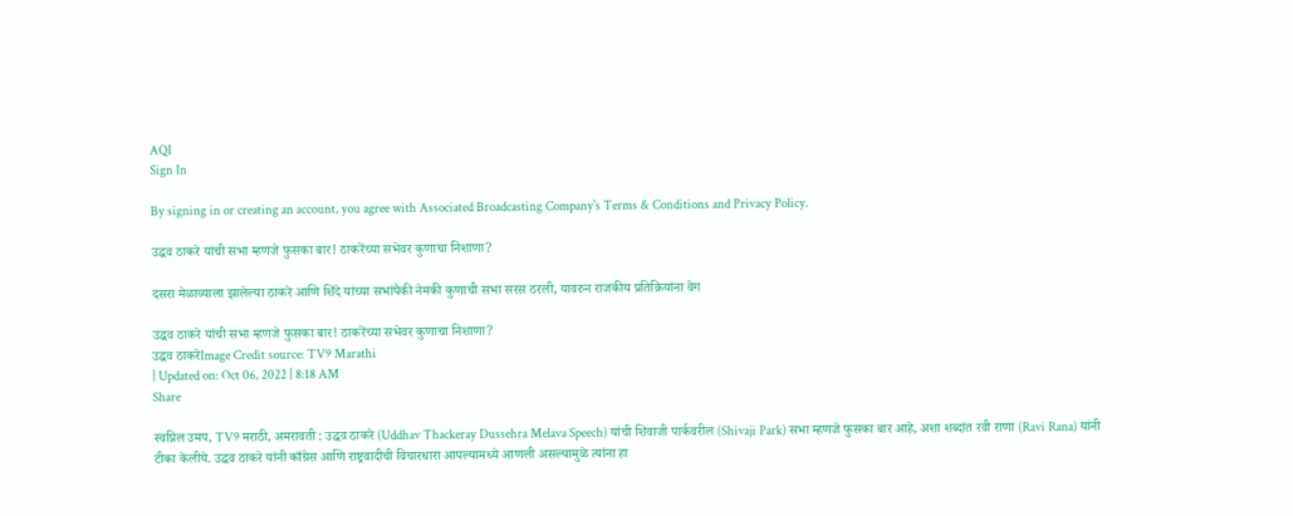AQI
Sign In

By signing in or creating an account, you agree with Associated Broadcasting Company's Terms & Conditions and Privacy Policy.

उद्धव ठाकरे यांची सभा म्हणजे फुसका बार! ठाकरेंच्या सभेवर कुणाचा निशाणा?

दसरा मेळाव्याला झालेल्या ठाकरे आणि शिंदे यांच्या सभांपैकी नेमकी कुणाची सभा सरस ठरली, यावरुन राजकीय प्रतिक्रियांना वेग

उद्धव ठाकरे यांची सभा म्हणजे फुसका बार! ठाकरेंच्या सभेवर कुणाचा निशाणा?
उद्धव ठाकरेImage Credit source: TV9 Marathi
| Updated on: Oct 06, 2022 | 8:18 AM
Share

स्वप्निल उमप, TV9 मराठी, अमरावती : उद्धव ठाकरे (Uddhav Thackeray Dussehra Melava Speech) यांची शिवाजी पार्कवरील (Shivaji Park) सभा म्हणजे फुसका बार आहे, अशा शब्दांत रवी राणा (Ravi Rana) यांनी टीका केलीये. उद्धव ठाकरे यांनी काँग्रेस आणि राष्ट्रवादीची विचारधारा आपल्यामध्ये आणली असल्यामुळे त्यांना हा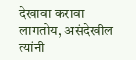देखावा करावा लागतोय, असंदेखील त्यांनी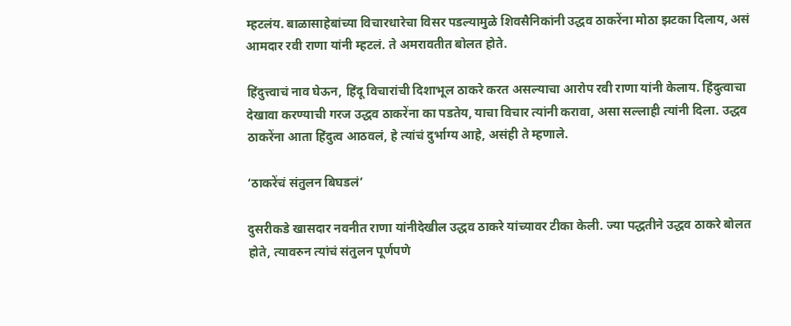म्हटलंय. बाळासाहेबांच्या विचारधारेचा विसर पडल्यामुळे शिवसैनिकांनी उद्धव ठाकरेंना मोठा झटका दिलाय, असं आमदार रवी राणा यांनी म्हटलं. ते अमरावतीत बोलत होते.

हिंदुत्त्वाचं नाव घेऊन, हिंदू विचारांची दिशाभूल ठाकरे करत असल्याचा आरोप रवी राणा यांनी केलाय. हिंदुत्वाचा देखावा करण्याची गरज उद्धव ठाकरेंना का पडतेय, याचा विचार त्यांनी करावा, असा सल्लाही त्यांनी दिला. उद्धव ठाकरेंना आता हिंदुत्व आठवलं, हे त्यांचं दुर्भाग्य आहे, असंही ते म्हणाले.

‘ठाकरेंचं संतुलन बिघडलं’

दुसरीकडे खासदार नवनीत राणा यांनीदेखील उद्धव ठाकरे यांच्यावर टीका केली. ज्या पद्धतीने उद्धव ठाकरे बोलत होते, त्यावरुन त्यांचं संतुलन पूर्णपणे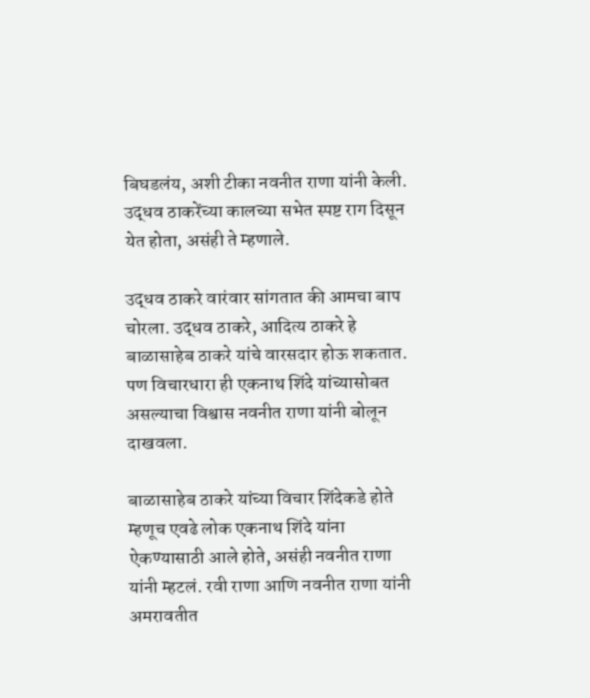बिघडलंय, अशी टीका नवनीत राणा यांनी केली. उद्धव ठाकरेंच्या कालच्या सभेत स्पष्ट राग दिसून येत होता, असंही ते म्हणाले.

उद्धव ठाकरे वारंवार सांगतात की आमचा बाप चोरला. उद्धव ठाकरे, आदित्य ठाकरे हे बाळासाहेब ठाकरे यांचे वारसदार होऊ शकतात. पण विचारधारा ही एकनाथ शिंदे यांच्यासोबत असल्याचा विश्वास नवनीत राणा यांनी बोलून दाखवला.

बाळासाहेब ठाकरे यांच्या विचार शिंदेकडे होते म्हणूच एवढे लोक एकनाथ शिंदे यांना ऐकण्यासाठी आले होते, असंही नवनीत राणा यांनी म्हटलं. रवी राणा आणि नवनीत राणा यांनी अमरावतीत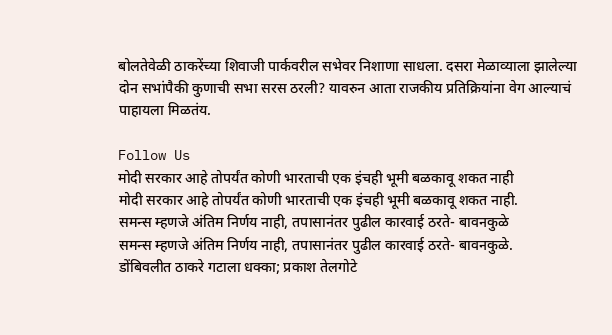बोलतेवेळी ठाकरेंच्या शिवाजी पार्कवरील सभेवर निशाणा साधला. दसरा मेळाव्याला झालेल्या दोन सभांपैकी कुणाची सभा सरस ठरली? यावरुन आता राजकीय प्रतिक्रियांना वेग आल्याचं पाहायला मिळतंय.

Follow Us
मोदी सरकार आहे तोपर्यंत कोणी भारताची एक इंचही भूमी बळकावू शकत नाही
मोदी सरकार आहे तोपर्यंत कोणी भारताची एक इंचही भूमी बळकावू शकत नाही.
समन्स म्हणजे अंतिम निर्णय नाही, तपासानंतर पुढील कारवाई ठरते- बावनकुळे
समन्स म्हणजे अंतिम निर्णय नाही, तपासानंतर पुढील कारवाई ठरते- बावनकुळे.
डोंबिवलीत ठाकरे गटाला धक्का; प्रकाश तेलगोटे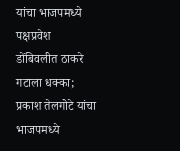यांचा भाजपमध्ये पक्षप्रवेश
डोंबिवलीत ठाकरे गटाला धक्का; प्रकाश तेलगोटे यांचा भाजपमध्ये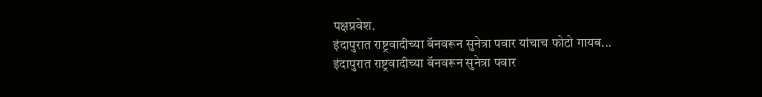पक्षप्रवेश.
इंदापुरात राष्ट्रवादीच्या बॅनवरून सुनेत्रा पवार यांचाच फोटो गायब...
इंदापुरात राष्ट्रवादीच्या बॅनवरून सुनेत्रा पवार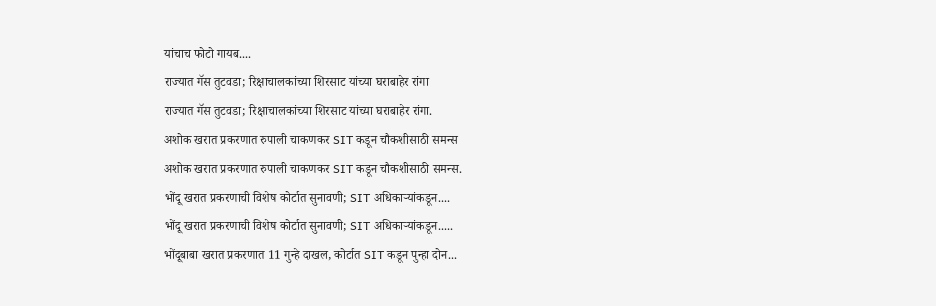यांचाच फोटो गायब....
राज्यात गॅस तुटवडा; रिक्षाचालकांच्या शिरसाट यांच्या घराबाहेर रांगा
राज्यात गॅस तुटवडा; रिक्षाचालकांच्या शिरसाट यांच्या घराबाहेर रांगा.
अशोक खरात प्रकरणात रुपाली चाकणकर SIT कडून चौकशीसाठी समन्स
अशोक खरात प्रकरणात रुपाली चाकणकर SIT कडून चौकशीसाठी समन्स.
भोंदू खरात प्रकरणाची विशेष कोर्टात सुनावणी; SIT अधिकाऱ्यांकडून....
भोंदू खरात प्रकरणाची विशेष कोर्टात सुनावणी; SIT अधिकाऱ्यांकडून.....
भोंदूबाबा खरात प्रकरणात 11 गुन्हे दाखल, कोर्टात SIT कडून पुन्हा दोन...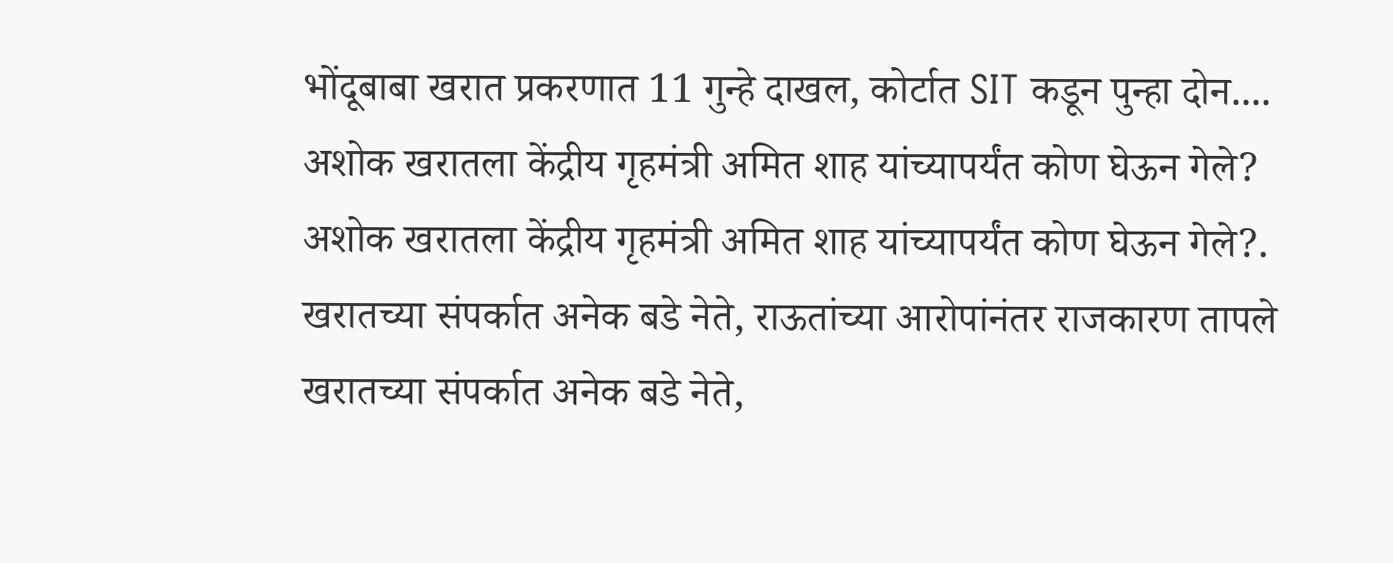भोंदूबाबा खरात प्रकरणात 11 गुन्हे दाखल, कोर्टात SIT कडून पुन्हा दोन....
अशोक खरातला केंद्रीय गृहमंत्री अमित शाह यांच्यापर्यंत कोण घेऊन गेले?
अशोक खरातला केंद्रीय गृहमंत्री अमित शाह यांच्यापर्यंत कोण घेऊन गेले?.
खरातच्या संपर्कात अनेक बडे नेते, राऊतांच्या आरोपांनंतर राजकारण तापले
खरातच्या संपर्कात अनेक बडे नेते,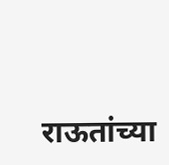राऊतांच्या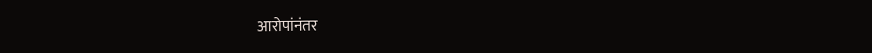आरोपांनंतर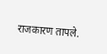राजकारण तापले.